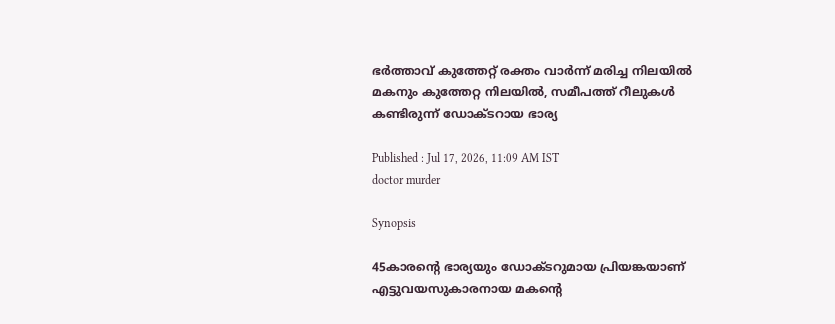ഭർത്താവ് കുത്തേറ്റ് രക്തം വാർന്ന് മരിച്ച നിലയിൽ മകനും കുത്തേറ്റ നിലയിൽ, സമീപത്ത് റീലുകൾ കണ്ടിരുന്ന് ഡോക്ടറായ ഭാര്യ

Published : Jul 17, 2026, 11:09 AM IST
doctor murder

Synopsis

45കാരന്റെ ഭാര്യയും ഡോക്ടറുമായ പ്രിയങ്കയാണ് എട്ടുവയസുകാരനായ മകന്റെ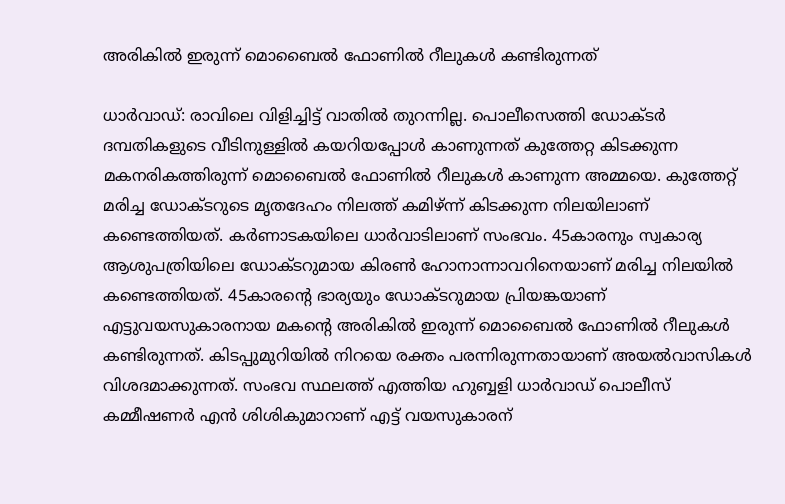അരികിൽ ഇരുന്ന് മൊബൈൽ ഫോണിൽ റീലുകൾ കണ്ടിരുന്നത്

ധാർവാഡ്: രാവിലെ വിളിച്ചിട്ട് വാതിൽ തുറന്നില്ല. പൊലീസെത്തി ഡോക്ടർ ദമ്പതികളുടെ വീടിനുള്ളിൽ കയറിയപ്പോൾ കാണുന്നത് കുത്തേറ്റ കിടക്കുന്ന മകനരികത്തിരുന്ന് മൊബൈൽ ഫോണിൽ റീലുകൾ കാണുന്ന അമ്മയെ. കുത്തേറ്റ് മരിച്ച ഡോക്ടറുടെ മൃതദേഹം നിലത്ത് കമിഴ്ന്ന് കിടക്കുന്ന നിലയിലാണ് കണ്ടെത്തിയത്. കർണാടകയിലെ ധാർവാടിലാണ് സംഭവം. 45കാരനും സ്വകാര്യ ആശുപത്രിയിലെ ഡോക്ടറുമായ കിരൺ ഹോനാന്നാവറിനെയാണ് മരിച്ച നിലയിൽ കണ്ടെത്തിയത്. 45കാരന്റെ ഭാര്യയും ഡോക്ടറുമായ പ്രിയങ്കയാണ് എട്ടുവയസുകാരനായ മകന്റെ അരികിൽ ഇരുന്ന് മൊബൈൽ ഫോണിൽ റീലുകൾ കണ്ടിരുന്നത്. കിടപ്പുമുറിയിൽ നിറയെ രക്തം പരന്നിരുന്നതായാണ് അയൽവാസികൾ വിശദമാക്കുന്നത്. സംഭവ സ്ഥലത്ത് എത്തിയ ഹുബ്ബളി ധാർവാഡ് പൊലീസ് കമ്മീഷണർ എൻ ശിശികുമാറാണ് എട്ട് വയസുകാരന്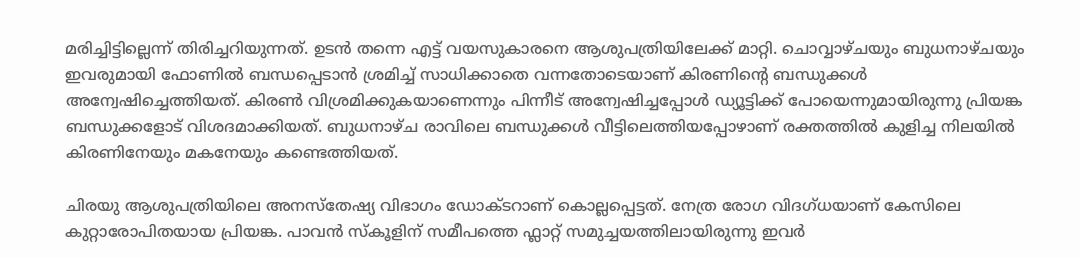മരിച്ചിട്ടില്ലെന്ന് തിരിച്ചറിയുന്നത്. ഉടൻ തന്നെ എട്ട് വയസുകാരനെ ആശുപത്രിയിലേക്ക് മാറ്റി. ചൊവ്വാഴ്ചയും ബുധനാഴ്ചയും ഇവരുമായി ഫോണിൽ ബന്ധപ്പെടാൻ ശ്രമിച്ച് സാധിക്കാതെ വന്നതോടെയാണ് കിരണിന്റെ ബന്ധുക്കൾ അന്വേഷിച്ചെത്തിയത്. കിരൺ വിശ്രമിക്കുകയാണെന്നും പിന്നീട് അന്വേഷിച്ചപ്പോൾ ഡ്യൂട്ടിക്ക് പോയെന്നുമായിരുന്നു പ്രിയങ്ക ബന്ധുക്കളോട് വിശദമാക്കിയത്. ബുധനാഴ്ച രാവിലെ ബന്ധുക്കൾ വീട്ടിലെത്തിയപ്പോഴാണ് രക്തത്തിൽ കുളിച്ച നിലയിൽ കിരണിനേയും മകനേയും കണ്ടെത്തിയത്.

ചിരയു ആശുപത്രിയിലെ അനസ്തേഷ്യ വിഭാഗം ഡോക്ടറാണ് കൊല്ലപ്പെട്ടത്. നേത്ര രോഗ വിദഗ്ധയാണ് കേസിലെ കുറ്റാരോപിതയായ പ്രിയങ്ക. പാവൻ സ്കൂളിന് സമീപത്തെ ഫ്ലാറ്റ് സമുച്ചയത്തിലായിരുന്നു ഇവർ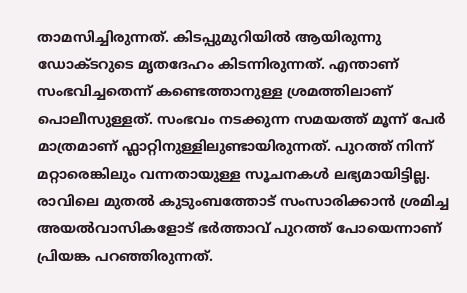താമസിച്ചിരുന്നത്. കിടപ്പുമുറിയിൽ ആയിരുന്നു ഡോക്ടറുടെ മൃതദേഹം കിടന്നിരുന്നത്. എന്താണ് സംഭവിച്ചതെന്ന് കണ്ടെത്താനുള്ള ശ്രമത്തിലാണ് പൊലീസുള്ളത്. സംഭവം നടക്കുന്ന സമയത്ത് മൂന്ന് പേർ മാത്രമാണ് ഫ്ലാറ്റിനുള്ളിലുണ്ടായിരുന്നത്. പുറത്ത് നിന്ന് മറ്റാരെങ്കിലും വന്നതായുള്ള സൂചനകൾ ലഭ്യമായിട്ടില്ല. രാവിലെ മുതൽ കുടുംബത്തോട് സംസാരിക്കാൻ ശ്രമിച്ച അയൽവാസികളോട് ഭർത്താവ് പുറത്ത് പോയെന്നാണ് പ്രിയങ്ക പറഞ്ഞിരുന്നത്.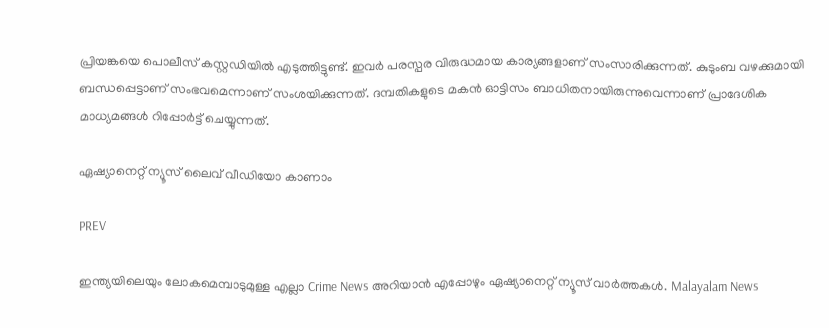പ്രിയങ്കയെ പൊലീസ് കസ്റ്റഡിയിൽ എടുത്തിട്ടുണ്ട്. ഇവർ പരസ്പര വിരുദ്ധമായ കാര്യങ്ങളാണ് സംസാരിക്കുന്നത്. കുടുംബ വഴക്കുമായി ബന്ധപ്പെട്ടാണ് സംഭവമെന്നാണ് സംശയിക്കുന്നത്. ദമ്പതികളുടെ മകൻ ഓട്ടിസം ബാധിതനായിരുന്നുവെന്നാണ് പ്രാദേശിക മാധ്യമങ്ങൾ റിപ്പോർട്ട് ചെയ്യുന്നത്.

ഏഷ്യാനെറ്റ് ന്യൂസ് ലൈവ് വീഡിയോ കാണാം

PREV

ഇന്ത്യയിലെയും ലോകമെമ്പാടുമുള്ള എല്ലാ Crime News അറിയാൻ എപ്പോഴും ഏഷ്യാനെറ്റ് ന്യൂസ് വാർത്തകൾ. Malayalam News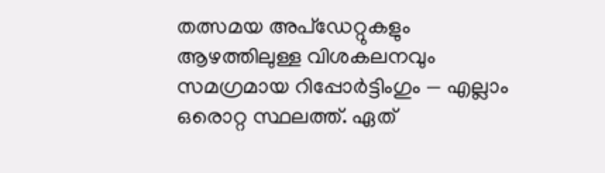തത്സമയ അപ്‌ഡേറ്റുകളും ആഴത്തിലുള്ള വിശകലനവും സമഗ്രമായ റിപ്പോർട്ടിംഗും — എല്ലാം ഒരൊറ്റ സ്ഥലത്ത്. ഏത്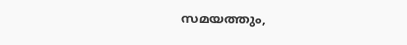സമയത്തും,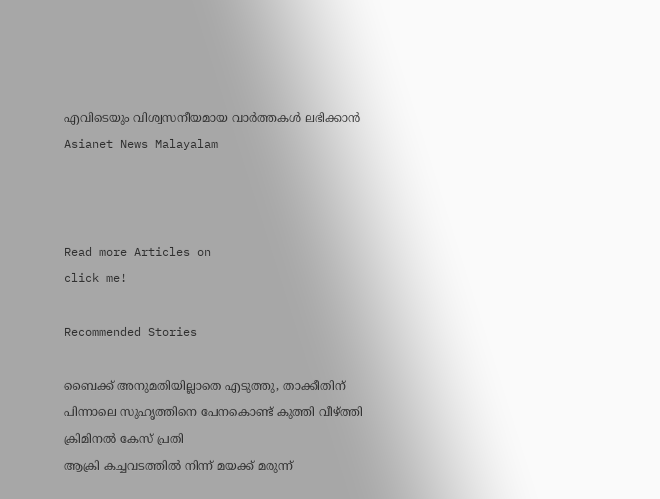എവിടെയും വിശ്വസനീയമായ വാർത്തകൾ ലഭിക്കാൻ Asianet News Malayalam



Read more Articles on
click me!

Recommended Stories

ബൈക്ക് അനുമതിയില്ലാതെ എടുത്തു, താക്കീതിന് പിന്നാലെ സുഹൃത്തിനെ പേനകൊണ്ട് കുത്തി വീഴ്ത്തി ക്രിമിനൽ കേസ് പ്രതി
ആക്രി കച്ചവടത്തിൽ നിന്ന് മയക്ക് മരുന്ന്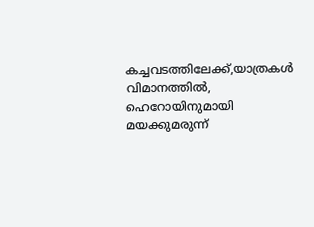കച്ചവടത്തിലേക്ക്,യാത്രകൾ വിമാനത്തിൽ, ഹെറോയിനുമായി മയക്കുമരുന്ന്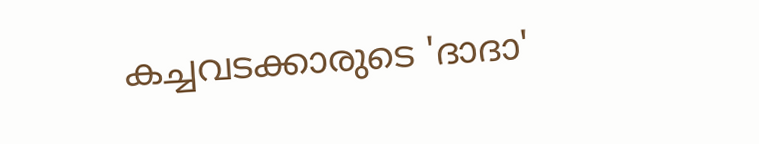കച്ചവടക്കാരുടെ 'ദാദാ'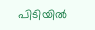പിടിയിൽ